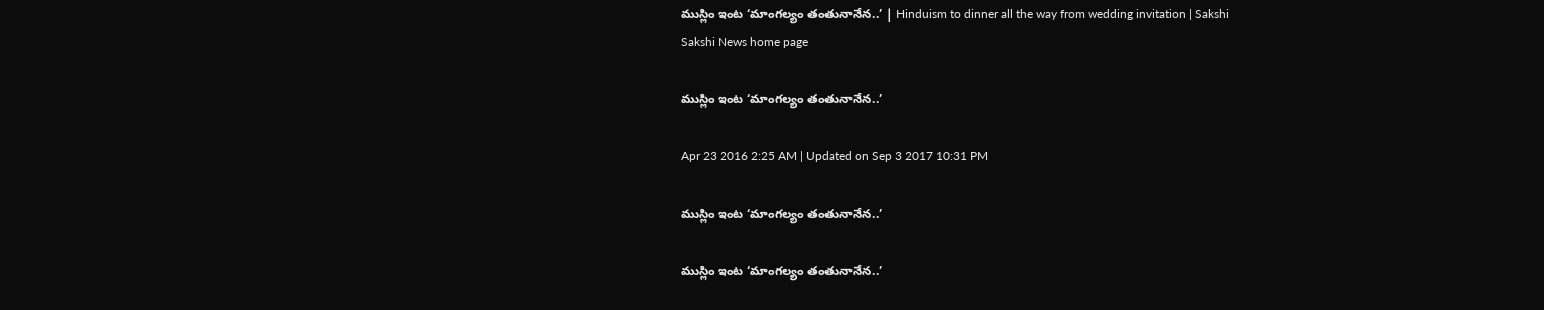ముస్లిం ఇంట ‘మాంగల్యం తంతునానేన..’ | Hinduism to dinner all the way from wedding invitation | Sakshi
Sakshi News home page

ముస్లిం ఇంట ‘మాంగల్యం తంతునానేన..’

Apr 23 2016 2:25 AM | Updated on Sep 3 2017 10:31 PM

ముస్లిం ఇంట ‘మాంగల్యం తంతునానేన..’

ముస్లిం ఇంట ‘మాంగల్యం తంతునానేన..’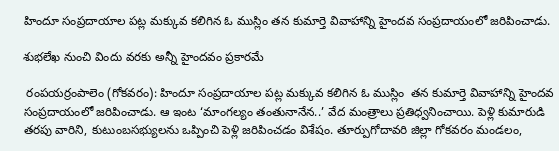హిందూ సంప్రదాయాల పట్ల మక్కువ కలిగిన ఓ ముస్లిం తన కుమార్తె వివాహాన్ని హైందవ సంప్రదాయంలో జరిపించాడు.

శుభలేఖ నుంచి విందు వరకు అన్నీ హైందవం ప్రకారమే

 రంపయర్రంపాలెం (గోకవరం): హిందూ సంప్రదాయాల పట్ల మక్కువ కలిగిన ఓ ముస్లిం  తన కుమార్తె వివాహాన్ని హైందవ సంప్రదాయంలో జరిపించాడు. ఆ ఇంట ‘మాంగల్యం తంతునానేన..’ వేద మంత్రాలు ప్రతిధ్వనించాయి. పెళ్లి కుమారుడి తరపు వారిని, కుటుంబసభ్యులను ఒప్పించి పెళ్లి జరిపించడం విశేషం. తూర్పుగోదావరి జిల్లా గోకవరం మండలం,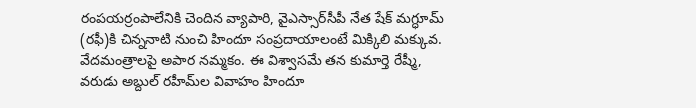రంపయర్రంపాలేనికి చెందిన వ్యాపారి, వైఎస్సార్‌సీపీ నేత షేక్ మగ్ధూమ్ (రఫీ)కి చిన్ననాటి నుంచి హిందూ సంప్రదాయాలంటే మిక్కిలి మక్కువ. వేదమంత్రాలపై అపార నమ్మకం. ఈ విశ్వాసమే తన కుమార్తె రేష్మీ, వరుడు అబ్దుల్ రహీమ్‌ల వివాహం హిందూ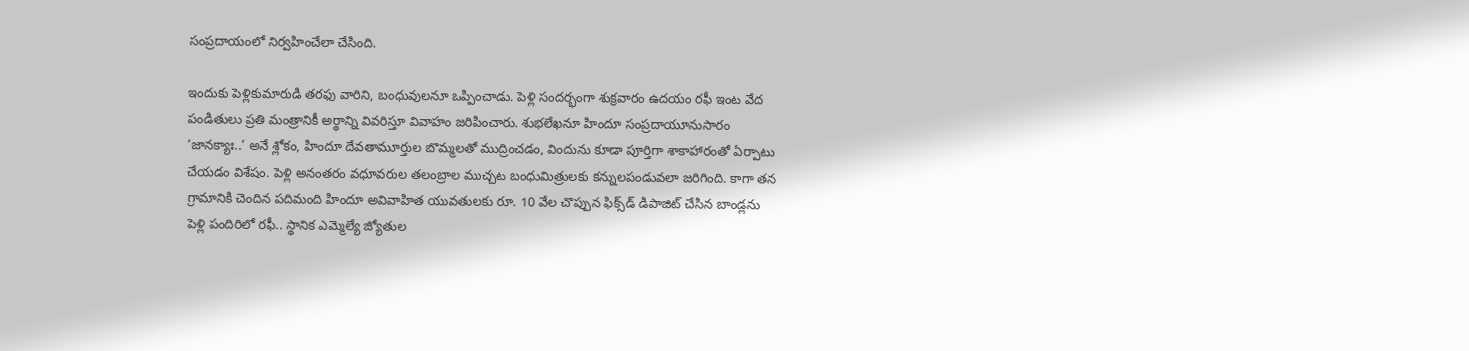సంప్రదాయంలో నిర్వహించేలా చేసింది.

ఇందుకు పెళ్లికుమారుడి తరఫు వారిని, బంధువులనూ ఒప్పించాడు. పెళ్లి సందర్భంగా శుక్రవారం ఉదయం రఫీ ఇంట వేద పండితులు ప్రతి మంత్రానికీ అర్థాన్ని వివరిస్తూ వివాహం జరిపించారు. శుభలేఖనూ హిందూ సంప్రదాయూనుసారం ‘జానక్యాః..’ అనే శ్లోకం, హిందూ దేవతామూర్తుల బొమ్మలతో ముద్రించడం, విందును కూడా పూర్తిగా శాకాహారంతో ఏర్పాటు చేయడం విశేషం. పెళ్లి అనంతరం వధూవరుల తలంబ్రాల ముచ్చట బంధుమిత్రులకు కన్నులపండువలా జరిగింది. కాగా తన గ్రామానికి చెందిన పదిమంది హిందూ అవివాహిత యువతులకు రూ. 10 వేల చొప్పున ఫిక్స్‌డ్ డిపాజిట్ చేసిన బాండ్లను పెళ్లి పందిరిలో రఫీ.. స్థానిక ఎమ్మెల్యే జ్యోతుల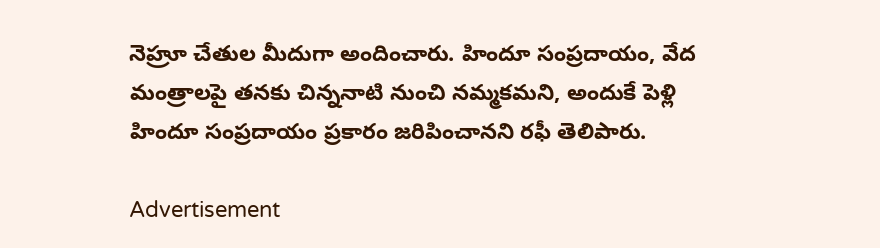నెహ్రూ చేతుల మీదుగా అందించారు. హిందూ సంప్రదాయం, వేద మంత్రాలపై తనకు చిన్ననాటి నుంచి నమ్మకమని, అందుకే పెళ్లి హిందూ సంప్రదాయం ప్రకారం జరిపించానని రఫీ తెలిపారు.

Advertisement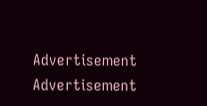Advertisement
Advertisement